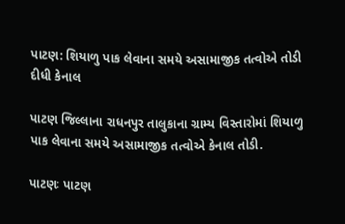પાટણ: શિયાળુ પાક લેવાના સમયે અસામાજીક તત્વોએ તોડી દીધી કેનાલ

પાટણ જિલ્લાના રાધનપુર તાલુકાના ગ્રામ્ય વિસ્તારોમાં શિયાળુ પાક લેવાના સમયે અસામાજીક તત્વોએ કેનાલ તોડી.

પાટણઃ પાટણ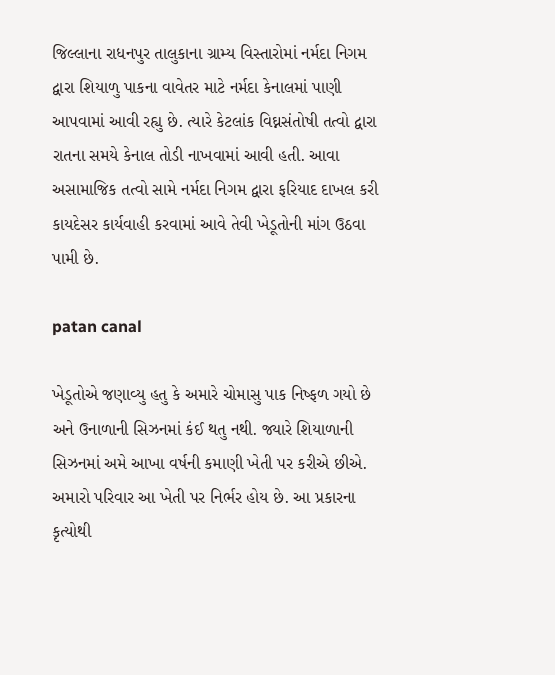જિલ્લાના રાધનપુર તાલુકાના ગ્રામ્ય વિસ્તારોમાં નર્મદા નિગમ દ્વારા શિયાળુ પાકના વાવેતર માટે નર્મદા કેનાલમાં પાણી આપવામાં આવી રહ્યુ છે. ત્યારે કેટલાંક વિઘ્નસંતોષી તત્વો દ્વારા રાતના સમયે કેનાલ તોડી નાખવામાં આવી હતી. આવા અસામાજિક તત્વો સામે નર્મદા નિગમ દ્વારા ફરિયાદ દાખલ કરી કાયદેસર કાર્યવાહી કરવામાં આવે તેવી ખેડૂતોની માંગ ઉઠવા પામી છે.

patan canal

ખેડૂતોએ જણાવ્યુ હતુ કે અમારે ચોમાસુ પાક નિષ્ફળ ગયો છે અને ઉનાળાની સિઝનમાં કંઈ થતુ નથી. જ્યારે શિયાળાની સિઝનમાં અમે આખા વર્ષની કમાણી ખેતી પર કરીએ છીએ. અમારો પરિવાર આ ખેતી પર નિર્ભર હોય છે. આ પ્રકારના કૃત્યોથી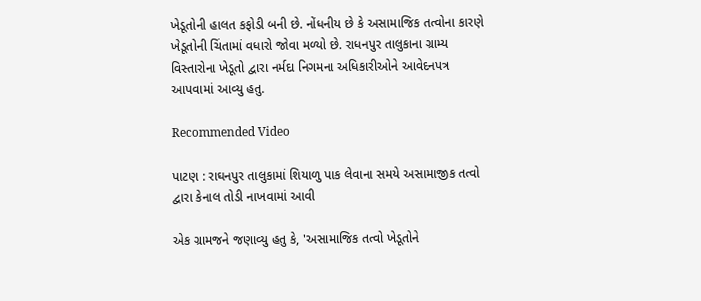ખેડૂતોની હાલત કફોડી બની છે. નોંધનીય છે કે અસામાજિક તત્વોના કારણે ખેડૂતોની ચિંતામાં વધારો જોવા મળ્યો છે. રાધનપુર તાલુકાના ગ્રામ્ય વિસ્તારોના ખેડૂતો દ્વારા નર્મદા નિગમના અધિકારીઓને આવેદનપત્ર આપવામાં આવ્યુ હતુ.

Recommended Video

પાટણ : રાઘનપુર તાલુકામાં શિયાળુ પાક લેવાના સમયે અસામાજીક તત્વો દ્વારા કેનાલ તોડી નાખવામાં આવી

એક ગ્રામજને જણાવ્યુ હતુ કે, 'અસામાજિક તત્વો ખેડૂતોને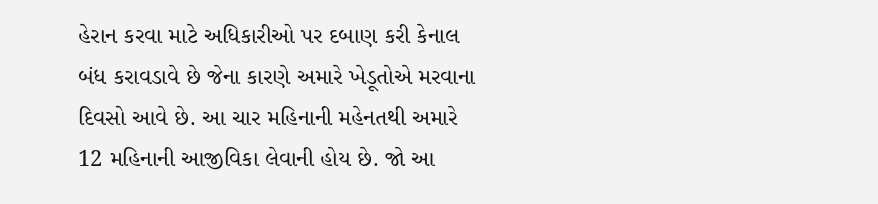હેરાન કરવા માટે અધિકારીઓ પર દબાણ કરી કેનાલ બંધ કરાવડાવે છે જેના કારણે અમારે ખેડૂતોએ મરવાના દિવસો આવે છે. આ ચાર મહિનાની મહેનતથી અમારે 12 મહિનાની આજીવિકા લેવાની હોય છે. જો આ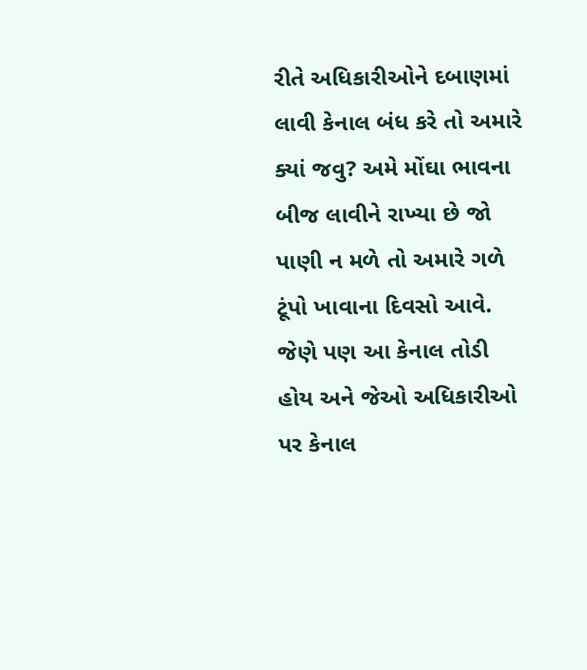રીતે અધિકારીઓને દબાણમાં લાવી કેનાલ બંધ કરે તો અમારે ક્યાં જવુ? અમે મોંઘા ભાવના બીજ લાવીને રાખ્યા છે જો પાણી ન મળે તો અમારે ગળે ટૂંપો ખાવાના દિવસો આવે. જેણે પણ આ કેનાલ તોડી હોય અને જેઓ અધિકારીઓ પર કેનાલ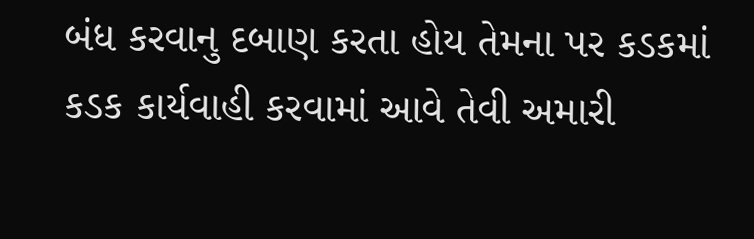બંધ કરવાનુ દબાણ કરતા હોય તેમના પર કડકમાં કડક કાર્યવાહી કરવામાં આવે તેવી અમારી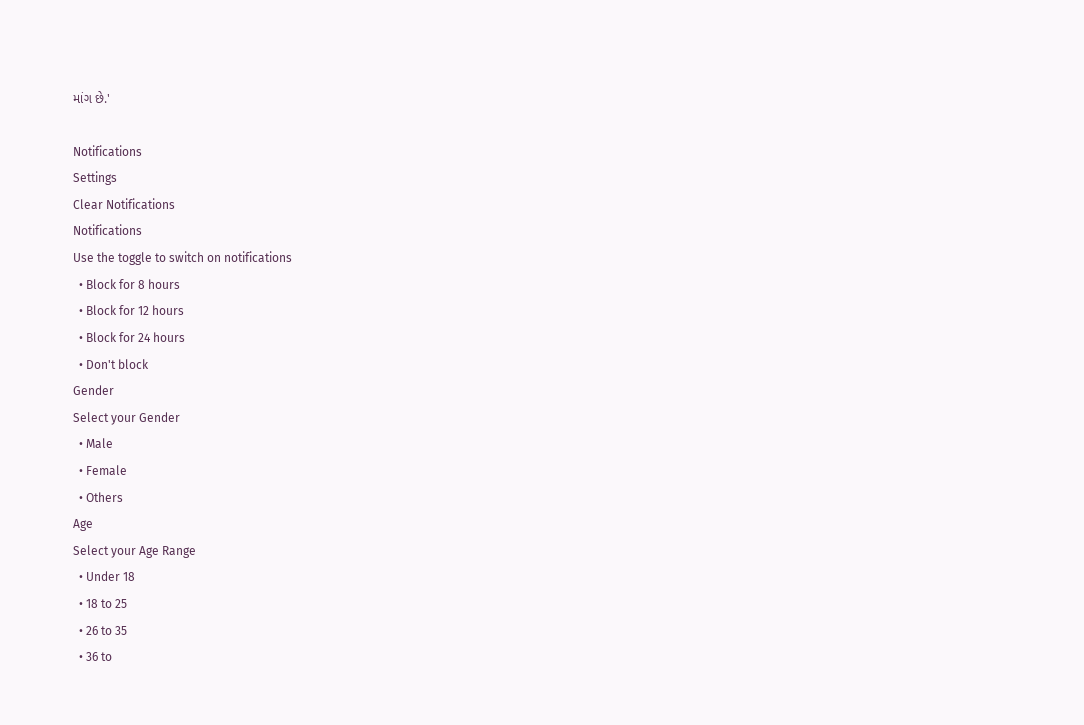માંગ છે.'

Notifications
Settings
Clear Notifications
Notifications
Use the toggle to switch on notifications
  • Block for 8 hours
  • Block for 12 hours
  • Block for 24 hours
  • Don't block
Gender
Select your Gender
  • Male
  • Female
  • Others
Age
Select your Age Range
  • Under 18
  • 18 to 25
  • 26 to 35
  • 36 to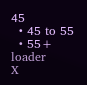45
  • 45 to 55
  • 55+
loader
X